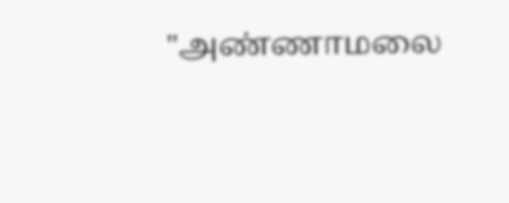"அண்ணாமலை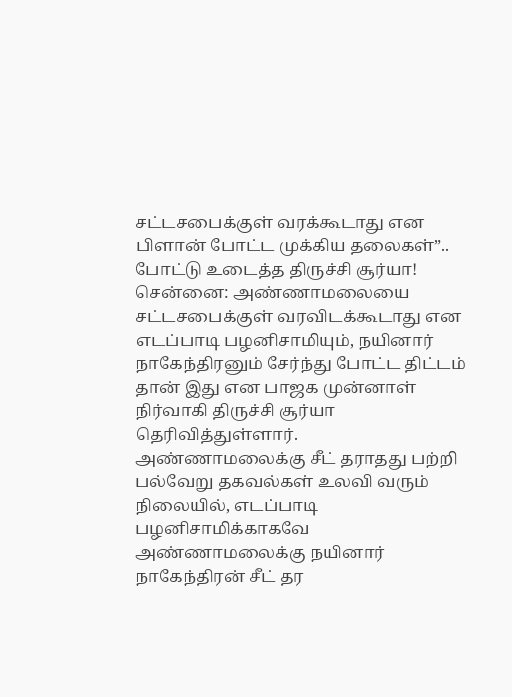சட்டசபைக்குள் வரக்கூடாது என பிளான் போட்ட முக்கிய தலைகள்”.. போட்டு உடைத்த திருச்சி சூர்யா!
சென்னை: அண்ணாமலையை சட்டசபைக்குள் வரவிடக்கூடாது என எடப்பாடி பழனிசாமியும், நயினார் நாகேந்திரனும் சேர்ந்து போட்ட திட்டம் தான் இது என பாஜக முன்னாள் நிர்வாகி திருச்சி சூர்யா தெரிவித்துள்ளார். அண்ணாமலைக்கு சீட் தராதது பற்றி பல்வேறு தகவல்கள் உலவி வரும் நிலையில், எடப்பாடி பழனிசாமிக்காகவே அண்ணாமலைக்கு நயினார் நாகேந்திரன் சீட் தர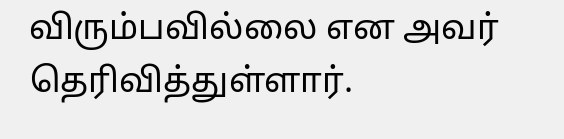விரும்பவில்லை என அவர் தெரிவித்துள்ளார்.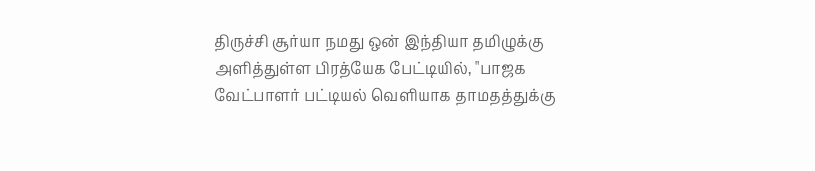திருச்சி சூர்யா நமது ஒன் இந்தியா தமிழுக்கு அளித்துள்ள பிரத்யேக பேட்டியில், "பாஜக வேட்பாளர் பட்டியல் வெளியாக தாமதத்துக்கு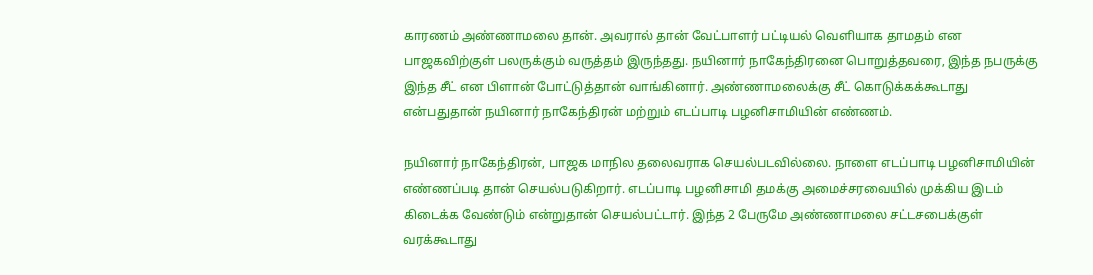காரணம் அண்ணாமலை தான். அவரால் தான் வேட்பாளர் பட்டியல் வெளியாக தாமதம் என பாஜகவிற்குள் பலருக்கும் வருத்தம் இருந்தது. நயினார் நாகேந்திரனை பொறுத்தவரை, இந்த நபருக்கு இந்த சீட் என பிளான் போட்டுத்தான் வாங்கினார். அண்ணாமலைக்கு சீட் கொடுக்கக்கூடாது என்பதுதான் நயினார் நாகேந்திரன் மற்றும் எடப்பாடி பழனிசாமியின் எண்ணம்.

நயினார் நாகேந்திரன், பாஜக மாநில தலைவராக செயல்படவில்லை. நாளை எடப்பாடி பழனிசாமியின் எண்ணப்படி தான் செயல்படுகிறார். எடப்பாடி பழனிசாமி தமக்கு அமைச்சரவையில் முக்கிய இடம் கிடைக்க வேண்டும் என்றுதான் செயல்பட்டார். இந்த 2 பேருமே அண்ணாமலை சட்டசபைக்குள் வரக்கூடாது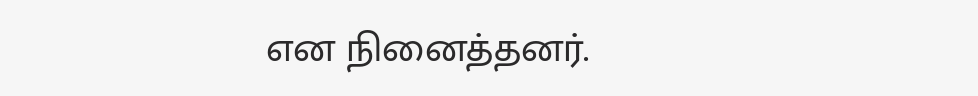என நினைத்தனர்.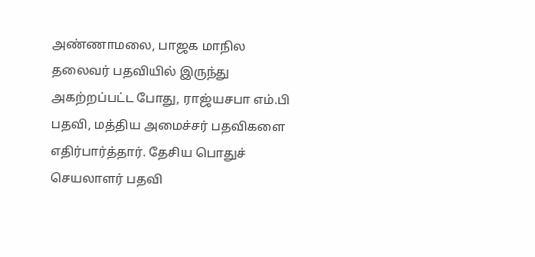அண்ணாமலை, பாஜக மாநில தலைவர் பதவியில் இருந்து அகற்றப்பட்ட போது, ராஜ்யசபா எம்.பி பதவி, மத்திய அமைச்சர் பதவிகளை எதிர்பார்த்தார். தேசிய பொதுச் செயலாளர் பதவி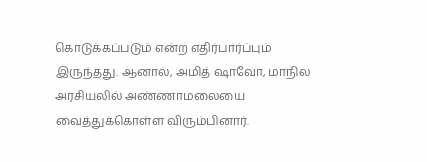கொடுக்கப்படும் என்ற எதிர்பார்ப்பும் இருந்தது. ஆனால், அமித் ஷாவோ, மாநில அரசியலில் அண்ணாமலையை வைத்துக்கொள்ள விரும்பினார்.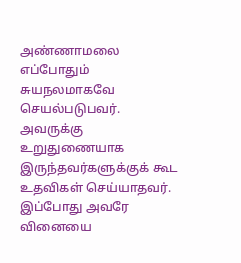அண்ணாமலை எப்போதும் சுயநலமாகவே செயல்படுபவர். அவருக்கு உறுதுணையாக இருந்தவர்களுக்குக் கூட உதவிகள் செய்யாதவர். இப்போது அவரே வினையை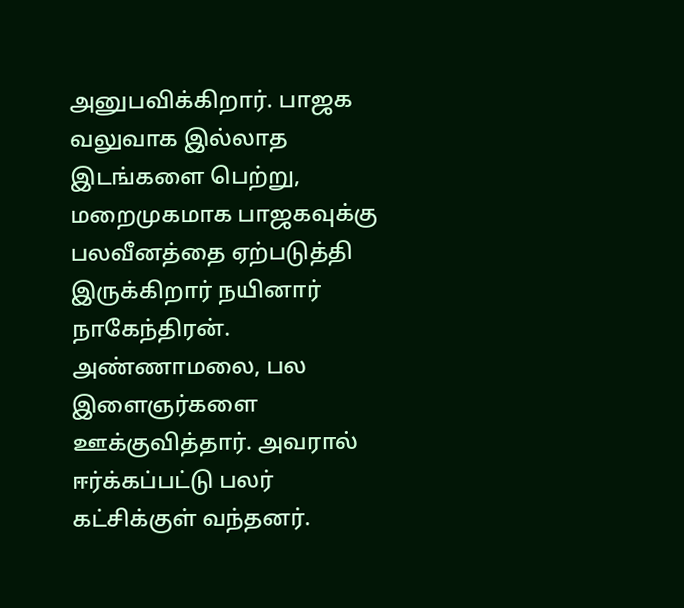அனுபவிக்கிறார். பாஜக வலுவாக இல்லாத இடங்களை பெற்று, மறைமுகமாக பாஜகவுக்கு பலவீனத்தை ஏற்படுத்தி இருக்கிறார் நயினார் நாகேந்திரன்.
அண்ணாமலை, பல இளைஞர்களை ஊக்குவித்தார். அவரால் ஈர்க்கப்பட்டு பலர் கட்சிக்குள் வந்தனர்.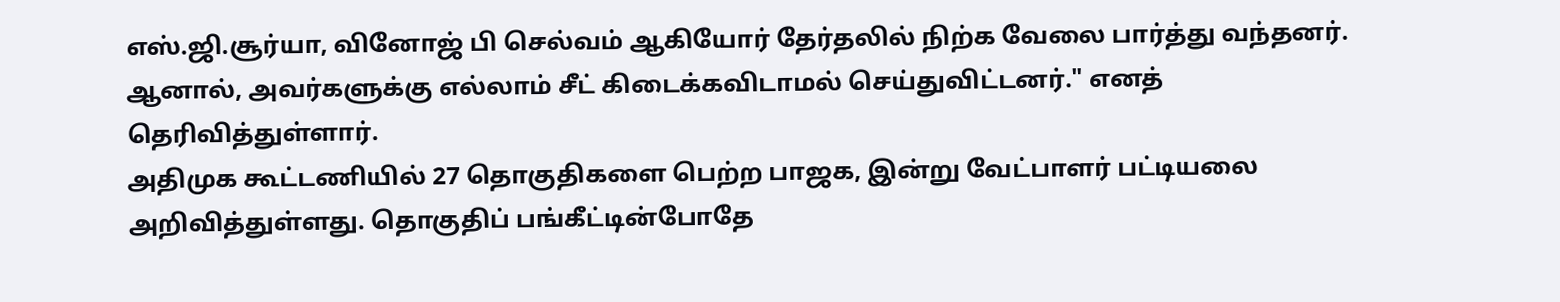எஸ்.ஜி.சூர்யா, வினோஜ் பி செல்வம் ஆகியோர் தேர்தலில் நிற்க வேலை பார்த்து வந்தனர். ஆனால், அவர்களுக்கு எல்லாம் சீட் கிடைக்கவிடாமல் செய்துவிட்டனர்." எனத் தெரிவித்துள்ளார்.
அதிமுக கூட்டணியில் 27 தொகுதிகளை பெற்ற பாஜக, இன்று வேட்பாளர் பட்டியலை அறிவித்துள்ளது. தொகுதிப் பங்கீட்டின்போதே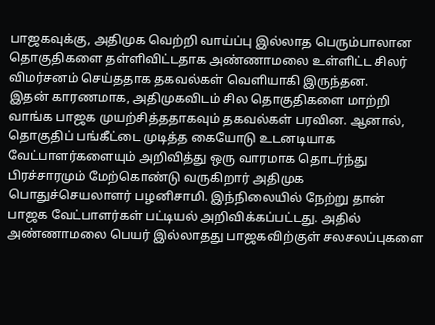பாஜகவுக்கு, அதிமுக வெற்றி வாய்ப்பு இல்லாத பெரும்பாலான தொகுதிகளை தள்ளிவிட்டதாக அண்ணாமலை உள்ளிட்ட சிலர் விமர்சனம் செய்ததாக தகவல்கள் வெளியாகி இருந்தன.
இதன் காரணமாக, அதிமுகவிடம் சில தொகுதிகளை மாற்றி வாங்க பாஜக முயற்சித்ததாகவும் தகவல்கள் பரவின. ஆனால், தொகுதிப் பங்கீட்டை முடித்த கையோடு உடனடியாக வேட்பாளர்களையும் அறிவித்து ஒரு வாரமாக தொடர்ந்து பிரச்சாரமும் மேற்கொண்டு வருகிறார் அதிமுக பொதுச்செயலாளர் பழனிசாமி. இந்நிலையில் நேற்று தான் பாஜக வேட்பாளர்கள் பட்டியல் அறிவிக்கப்பட்டது. அதில் அண்ணாமலை பெயர் இல்லாதது பாஜகவிற்குள் சலசலப்புகளை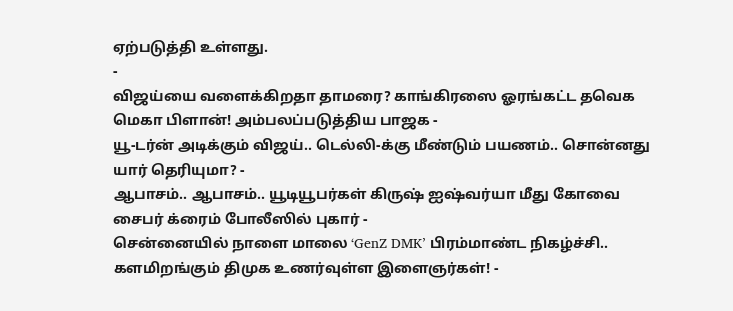ஏற்படுத்தி உள்ளது.
-
விஜய்யை வளைக்கிறதா தாமரை? காங்கிரஸை ஓரங்கட்ட தவெக மெகா பிளான்! அம்பலப்படுத்திய பாஜக -
யூ-டர்ன் அடிக்கும் விஜய்.. டெல்லி-க்கு மீண்டும் பயணம்.. சொன்னது யார் தெரியுமா? -
ஆபாசம்.. ஆபாசம்.. யூடியூபர்கள் கிருஷ் ஐஷ்வர்யா மீது கோவை சைபர் க்ரைம் போலீஸில் புகார் -
சென்னையில் நாளை மாலை ‘GenZ DMK’ பிரம்மாண்ட நிகழ்ச்சி.. களமிறங்கும் திமுக உணர்வுள்ள இளைஞர்கள்! -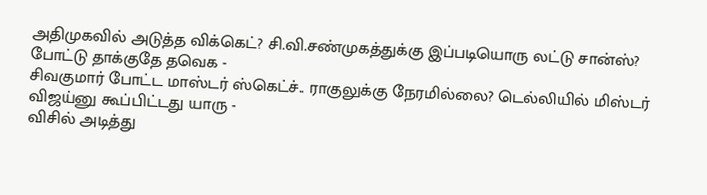அதிமுகவில் அடுத்த விக்கெட்? சி.வி.சண்முகத்துக்கு இப்படியொரு லட்டு சான்ஸ்? போட்டு தாக்குதே தவெக -
சிவகுமார் போட்ட மாஸ்டர் ஸ்கெட்ச்.. ராகுலுக்கு நேரமில்லை? டெல்லியில் மிஸ்டர் விஜய்னு கூப்பிட்டது யாரு -
விசில் அடித்து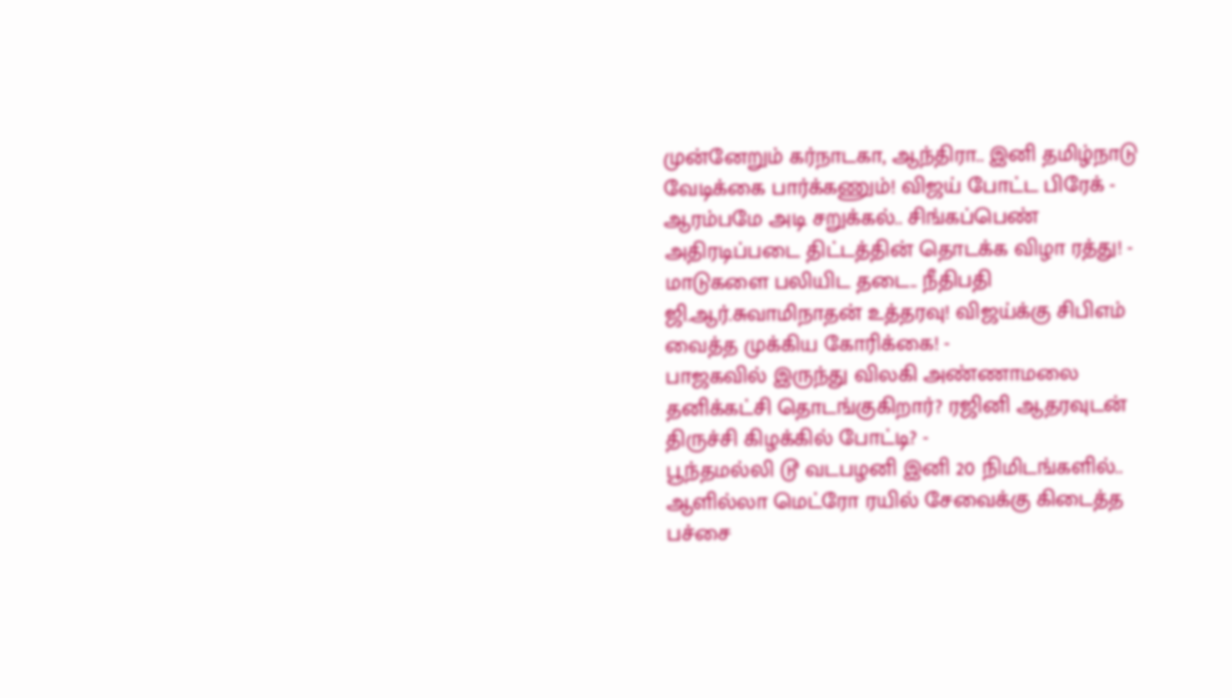முன்னேறும் கர்நாடகா, ஆந்திரா.. இனி தமிழ்நாடு வேடிக்கை பார்க்கணும்! விஜய் போட்ட பிரேக் -
ஆரம்பமே அடி சறுக்கல்.. சிங்கப்பெண் அதிரடிப்படை திட்டத்தின் தொடக்க விழா ரத்து! -
மாடுகளை பலியிட தடை.. நீதிபதி ஜி.ஆர்.சுவாமிநாதன் உத்தரவு! விஜய்க்கு சிபிஎம் வைத்த முக்கிய கோரிக்கை! -
பாஜகவில் இருந்து விலகி அண்ணாமலை தனிக்கட்சி தொடங்குகிறார்? ரஜினி ஆதரவுடன் திருச்சி கிழக்கில் போட்டி? -
பூந்தமல்லி டூ வடபழனி இனி 20 நிமிடங்களில்.. ஆளில்லா மெட்ரோ ரயில் சேவைக்கு கிடைத்த பச்சை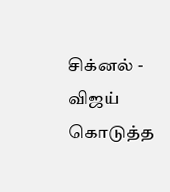சிக்னல் -
விஜய் கொடுத்த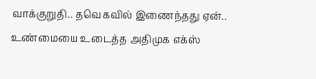வாக்குறுதி.. தவெகவில் இணைந்தது ஏன்.. உண்மையை உடைத்த அதிமுக எக்ஸ்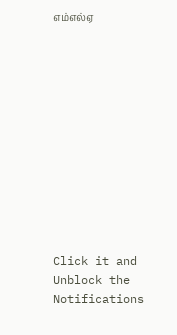எம்எல்ஏ












Click it and Unblock the Notifications